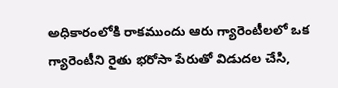అధికారంలోకి రాకముందు ఆరు గ్యారెంటీలలో ఒక గ్యారెంటీని రైతు భరోసా పేరుతో విడుదల చేసి,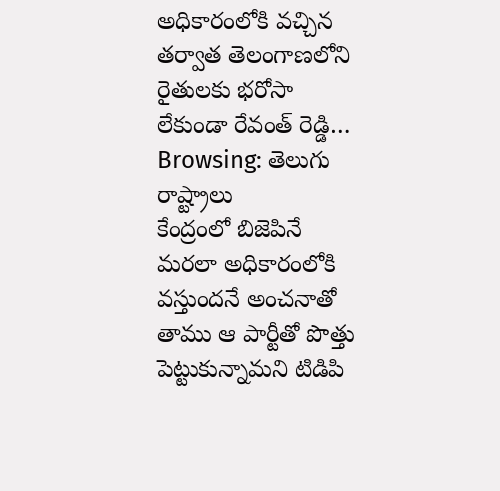అధికారంలోకి వచ్చిన తర్వాత తెలంగాణలోని రైతులకు భరోసా లేకుండా రేవంత్ రెడ్డి…
Browsing: తెలుగు రాష్ట్రాలు
కేంద్రంలో బిజెపినే మరలా అధికారంలోకి వస్తుందనే అంచనాతో తాము ఆ పార్టీతో పొత్తు పెట్టుకున్నామని టిడిపి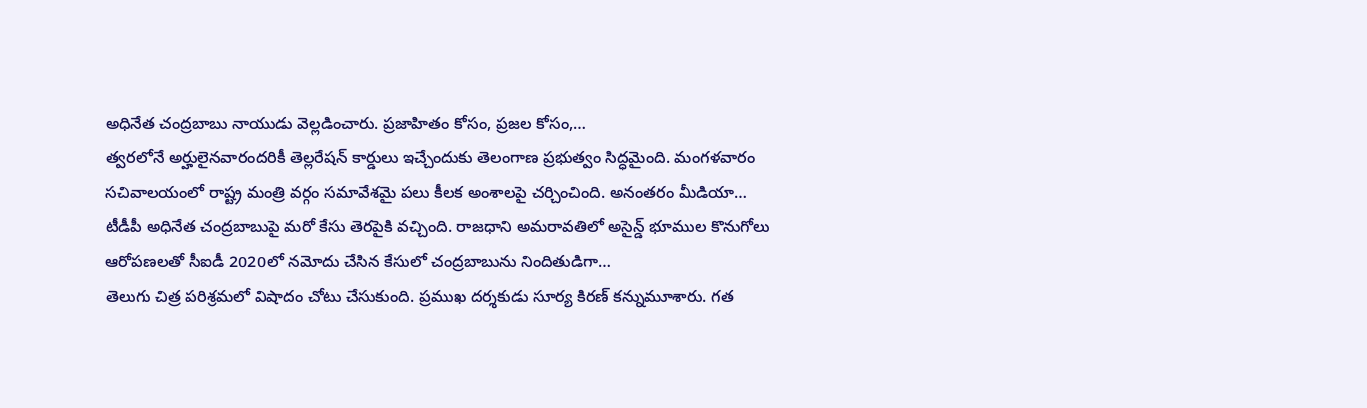అధినేత చంద్రబాబు నాయుడు వెల్లడించారు. ప్రజాహితం కోసం, ప్రజల కోసం,…
త్వరలోనే అర్హులైనవారందరికీ తెల్లరేషన్ కార్డులు ఇచ్చేందుకు తెలంగాణ ప్రభుత్వం సిద్ధమైంది. మంగళవారం సచివాలయంలో రాష్ట్ర మంత్రి వర్గం సమావేశమై పలు కీలక అంశాలపై చర్చించింది. అనంతరం మీడియా…
టీడీపీ అధినేత చంద్రబాబుపై మరో కేసు తెరపైకి వచ్చింది. రాజధాని అమరావతిలో అసైన్డ్ భూముల కొనుగోలు ఆరోపణలతో సీఐడీ 2020లో నమోదు చేసిన కేసులో చంద్రబాబును నిందితుడిగా…
తెలుగు చిత్ర పరిశ్రమలో విషాదం చోటు చేసుకుంది. ప్రముఖ దర్శకుడు సూర్య కిరణ్ కన్నుమూశారు. గత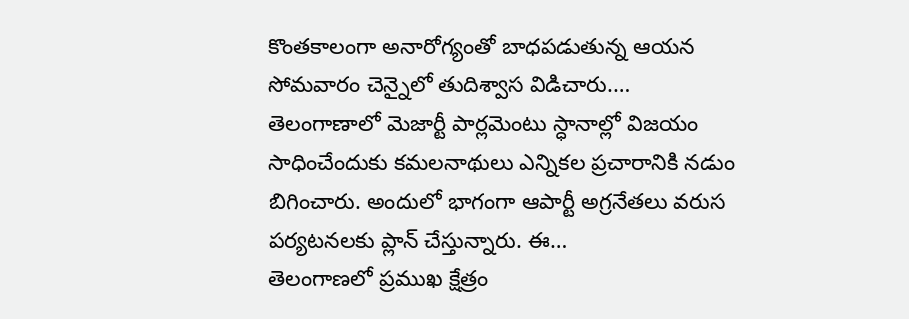కొంతకాలంగా అనారోగ్యంతో బాధపడుతున్న ఆయన సోమవారం చెన్నైలో తుదిశ్వాస విడిచారు.…
తెలంగాణాలో మెజార్టీ పార్లమెంటు స్ధానాల్లో విజయం సాధించేందుకు కమలనాథులు ఎన్నికల ప్రచారానికి నడుం బిగించారు. అందులో భాగంగా ఆపార్టీ అగ్రనేతలు వరుస పర్యటనలకు ప్లాన్ చేస్తున్నారు. ఈ…
తెలంగాణలో ప్రముఖ క్షేత్రం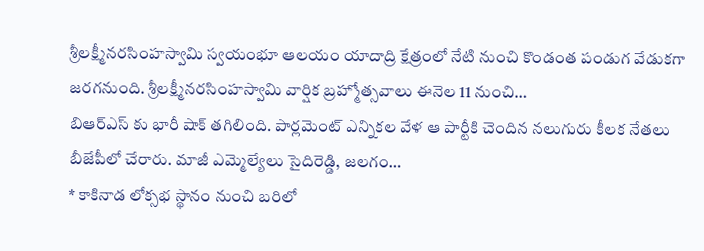శ్రీలక్ష్మీనరసింహస్వామి స్వయంభూ ఆలయం యాదాద్రి క్షేత్రంలో నేటి నుంచి కొండంత పండుగ వేడుకగా జరగనుంది. శ్రీలక్ష్మీనరసింహస్వామి వార్షిక బ్రహ్మోత్సవాలు ఈనెల 11 నుంచి…
బిఆర్ఎస్ కు భారీ షాక్ తగిలింది. పార్లమెంట్ ఎన్నికల వేళ ఆ పార్టీకి చెందిన నలుగురు కీలక నేతలు బీజేపీలో చేరారు. మాజీ ఎమ్మెల్యేలు సైదిరెడ్డి, జలగం…
* కాకినాడ లోక్సభ స్థానం నుంచి బరిలో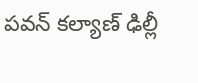పవన్ కల్యాణ్ ఢిల్లీ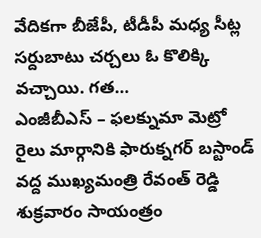వేదికగా బీజేపీ, టీడీపీ మధ్య సీట్ల సర్దుబాటు చర్చలు ఓ కొలిక్కి వచ్చాయి. గత…
ఎంజీబీఎస్ – ఫలక్నుమా మెట్రో రైలు మార్గానికి ఫారుక్నగర్ బస్టాండ్ వద్ద ముఖ్యమంత్రి రేవంత్ రెడ్డి శుక్రవారం సాయంత్రం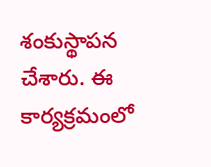శంకుస్థాపన చేశారు. ఈ కార్యక్రమంలో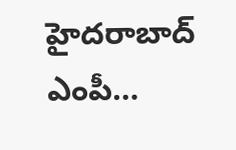హైదరాబాద్ ఎంపీ…